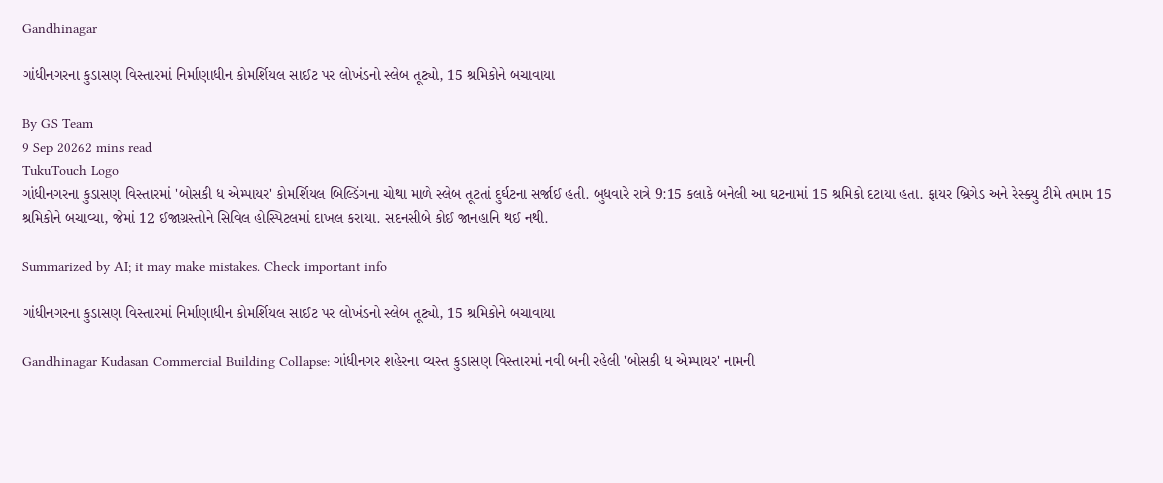Gandhinagar

ગાંધીનગરના કુડાસણ વિસ્તારમાં નિર્માણાધીન કોમર્શિયલ સાઈટ પર લોખંડનો સ્લેબ તૂટ્યો, 15 શ્રમિકોને બચાવાયા

By GS Team
9 Sep 20262 mins read
TukuTouch Logo
ગાંધીનગરના કુડાસણ વિસ્તારમાં 'બોસકી ધ એમ્પાયર' કોમર્શિયલ બિલ્ડિંગના ચોથા માળે સ્લેબ તૂટતાં દુર્ઘટના સર્જાઈ હતી. બુધવારે રાત્રે 9:15 કલાકે બનેલી આ ઘટનામાં 15 શ્રમિકો દટાયા હતા. ફાયર બ્રિગેડ અને રેસ્ક્યુ ટીમે તમામ 15 શ્રમિકોને બચાવ્યા, જેમાં 12 ઈજાગ્રસ્તોને સિવિલ હોસ્પિટલમાં દાખલ કરાયા. સદનસીબે કોઈ જાનહાનિ થઈ નથી.

Summarized by AI; it may make mistakes. Check important info

ગાંધીનગરના કુડાસણ વિસ્તારમાં નિર્માણાધીન કોમર્શિયલ સાઈટ પર લોખંડનો સ્લેબ તૂટ્યો, 15 શ્રમિકોને બચાવાયા

Gandhinagar Kudasan Commercial Building Collapse: ગાંધીનગર શહેરના વ્યસ્ત કુડાસણ વિસ્તારમાં નવી બની રહેલી 'બોસકી ધ એમ્પાયર' નામની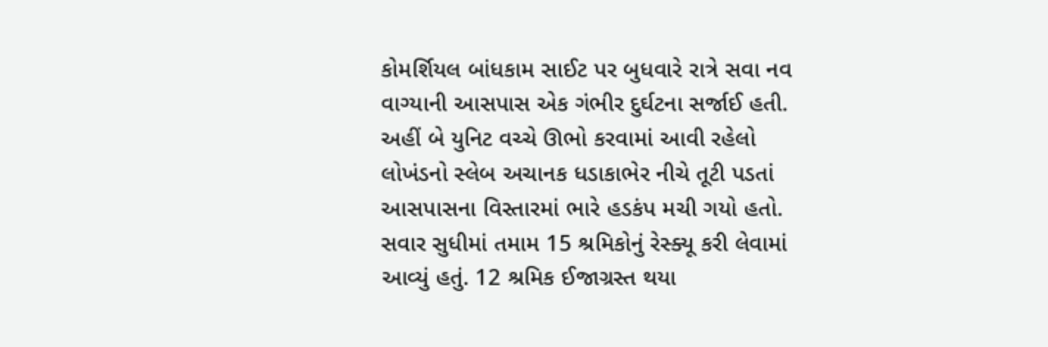કોમર્શિયલ બાંધકામ સાઈટ પર બુધવારે રાત્રે સવા નવ વાગ્યાની આસપાસ એક ગંભીર દુર્ઘટના સર્જાઈ હતી. અહીં બે યુનિટ વચ્ચે ઊભો કરવામાં આવી રહેલો લોખંડનો સ્લેબ અચાનક ધડાકાભેર નીચે તૂટી પડતાં આસપાસના વિસ્તારમાં ભારે હડકંપ મચી ગયો હતો. સવાર સુધીમાં તમામ 15 શ્રમિકોનું રેસ્ક્યૂ કરી લેવામાં આવ્યું હતું. 12 શ્રમિક ઈજાગ્રસ્ત થયા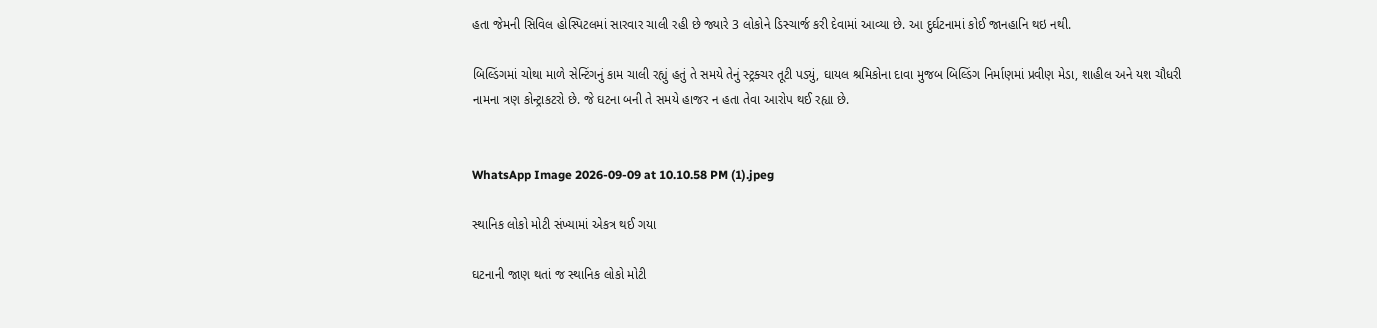હતા જેમની સિવિલ હોસ્પિટલમાં સારવાર ચાલી રહી છે જ્યારે 3 લોકોને ડિસ્ચાર્જ કરી દેવામાં આવ્યા છે. આ દુર્ઘટનામાં કોઈ જાનહાનિ થઇ નથી.

બિલ્ડિંગમાં ચોથા માળે સેન્ટિંગનું કામ ચાલી રહ્યું હતું તે સમયે તેનું સ્ટ્રક્ચર તૂટી પડ્યું, ઘાયલ શ્રમિકોના દાવા મુજબ બિલ્ડિંગ નિર્માણમાં પ્રવીણ મેડા, શાહીલ અને યશ ચૌધરી નામના ત્રણ કોન્ટ્રાકટરો છે. જે ઘટના બની તે સમયે હાજર ન હતા તેવા આરોપ થઈ રહ્યા છે.


WhatsApp Image 2026-09-09 at 10.10.58 PM (1).jpeg

સ્થાનિક લોકો મોટી સંખ્યામાં એકત્ર થઈ ગયા

ઘટનાની જાણ થતાં જ સ્થાનિક લોકો મોટી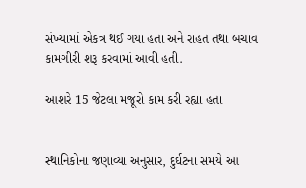સંખ્યામાં એકત્ર થઈ ગયા હતા અને રાહત તથા બચાવ કામગીરી શરૂ કરવામાં આવી હતી.

આશરે 15 જેટલા મજૂરો કામ કરી રહ્યા હતા


સ્થાનિકોના જણાવ્યા અનુસાર, દુર્ઘટના સમયે આ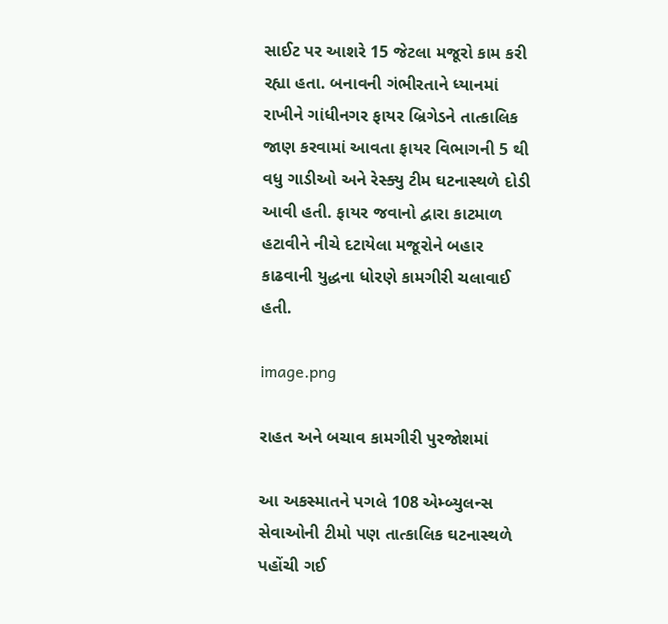સાઈટ પર આશરે 15 જેટલા મજૂરો કામ કરી રહ્યા હતા. બનાવની ગંભીરતાને ધ્યાનમાં રાખીને ગાંધીનગર ફાયર બ્રિગેડને તાત્કાલિક જાણ કરવામાં આવતા ફાયર વિભાગની 5 થી વધુ ગાડીઓ અને રેસ્ક્યુ ટીમ ઘટનાસ્થળે દોડી આવી હતી. ફાયર જવાનો દ્વારા કાટમાળ હટાવીને નીચે દટાયેલા મજૂરોને બહાર કાઢવાની યુદ્ધના ધોરણે કામગીરી ચલાવાઈ હતી.

image.png

રાહત અને બચાવ કામગીરી પુરજોશમાં

આ અકસ્માતને પગલે 108 એમ્બ્યુલન્સ સેવાઓની ટીમો પણ તાત્કાલિક ઘટનાસ્થળે પહોંચી ગઈ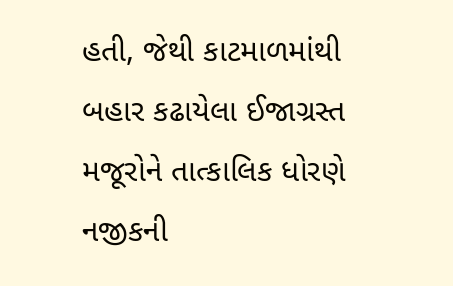હતી, જેથી કાટમાળમાંથી બહાર કઢાયેલા ઈજાગ્રસ્ત મજૂરોને તાત્કાલિક ધોરણે નજીકની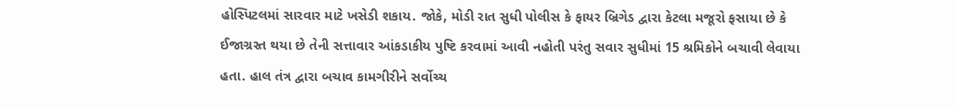હોસ્પિટલમાં સારવાર માટે ખસેડી શકાય. જોકે, મોડી રાત સુધી પોલીસ કે ફાયર બ્રિગેડ દ્વારા કેટલા મજૂરો ફસાયા છે કે ઈજાગ્રસ્ત થયા છે તેની સત્તાવાર આંકડાકીય પુષ્ટિ કરવામાં આવી નહોતી પરંતુ સવાર સુધીમાં 15 શ્રમિકોને બચાવી લેવાયા હતા. હાલ તંત્ર દ્વારા બચાવ કામગીરીને સર્વોચ્ચ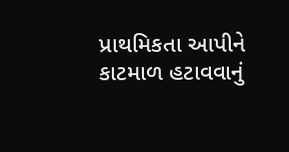પ્રાથમિકતા આપીને કાટમાળ હટાવવાનું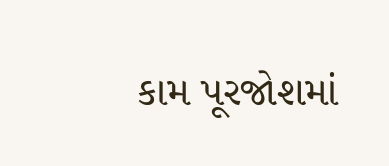કામ પૂરજોશમાં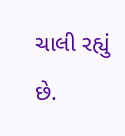ચાલી રહ્યું છે.